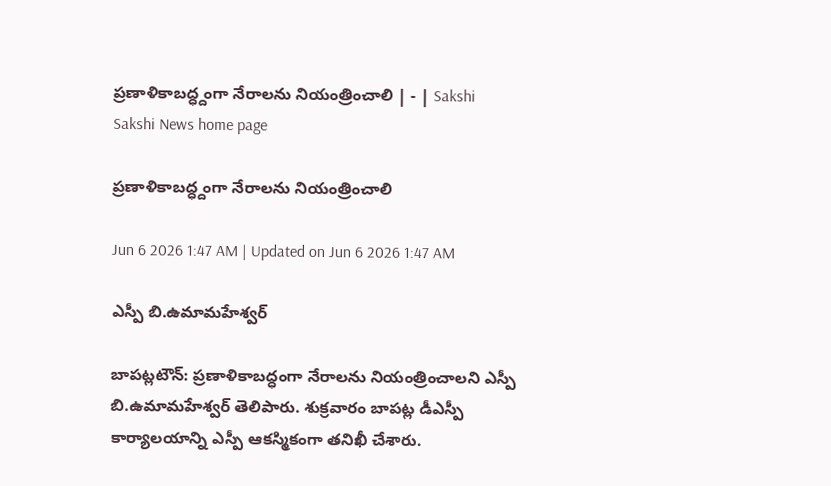ప్రణాళికాబద్ధ్దంగా నేరాలను నియంత్రించాలి | - | Sakshi
Sakshi News home page

ప్రణాళికాబద్ధ్దంగా నేరాలను నియంత్రించాలి

Jun 6 2026 1:47 AM | Updated on Jun 6 2026 1:47 AM

ఎస్పీ బి.ఉమామహేశ్వర్‌

బాపట్లటౌన్‌: ప్రణాళికాబద్ధంగా నేరాలను నియంత్రించాలని ఎస్పీ బి.ఉమామహేశ్వర్‌ తెలిపారు. శుక్రవారం బాపట్ల డీఎస్పీ కార్యాలయాన్ని ఎస్పీ ఆకస్మికంగా తనిఖీ చేశారు.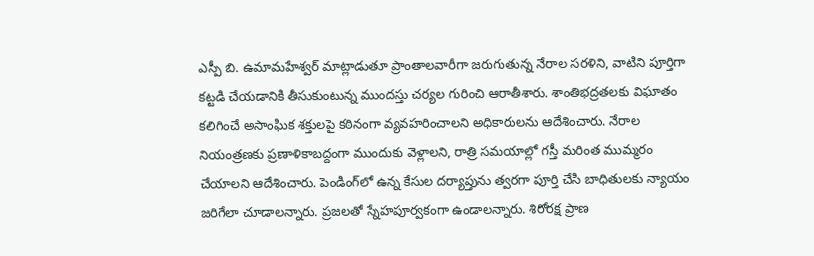ఎస్పీ బి. ఉమామహేశ్వర్‌ మాట్లాడుతూ ప్రాంతాలవారీగా జరుగుతున్న నేరాల సరళిని, వాటిని పూర్తిగా కట్టడి చేయడానికి తీసుకుంటున్న ముందస్తు చర్యల గురించి ఆరాతీశారు. శాంతిభద్రతలకు విఘాతం కలిగించే అసాంఘిక శక్తులపై కఠినంగా వ్యవహరించాలని అధికారులను ఆదేశించారు. నేరాల నియంత్రణకు ప్రణాళికాబద్దంగా ముందుకు వెళ్లాలని, రాత్రి సమయాల్లో గస్తీ మరింత ముమ్మరం చేయాలని ఆదేశించారు. పెండింగ్‌లో ఉన్న కేసుల దర్యాప్తును త్వరగా పూర్తి చేసి బాధితులకు న్యాయం జరిగేలా చూడాలన్నారు. ప్రజలతో స్నేహపూర్వకంగా ఉండాలన్నారు. శిరోరక్ష ప్రాణ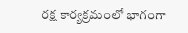రక్ష కార్యక్రమంలో భాగంగా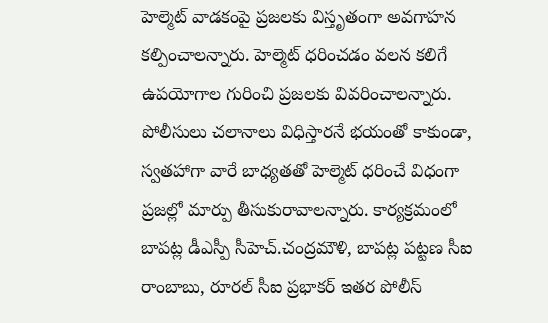హెల్మెట్‌ వాడకంపై ప్రజలకు విస్తృతంగా అవగాహన కల్పించాలన్నారు. హెల్మెట్‌ ధరించడం వలన కలిగే ఉపయోగాల గురించి ప్రజలకు వివరించాలన్నారు. పోలీసులు చలానాలు విధిస్తారనే భయంతో కాకుండా, స్వతహాగా వారే బాధ్యతతో హెల్మెట్‌ ధరించే విధంగా ప్రజల్లో మార్పు తీసుకురావాలన్నారు. కార్యక్రమంలో బాపట్ల డీఎస్పీ సీహెచ్‌.చంద్రమౌళి, బాపట్ల పట్టణ సీఐ రాంబాబు, రూరల్‌ సీఐ ప్రభాకర్‌ ఇతర పోలీస్‌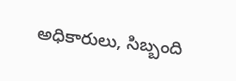అధికారులు, సిబ్బంది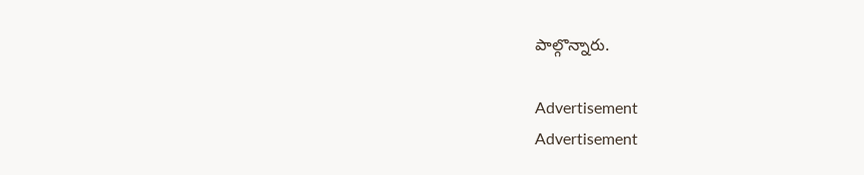పాల్గొన్నారు.

Advertisement
Advertisement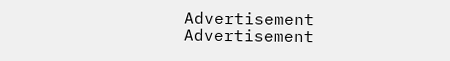Advertisement
Advertisement